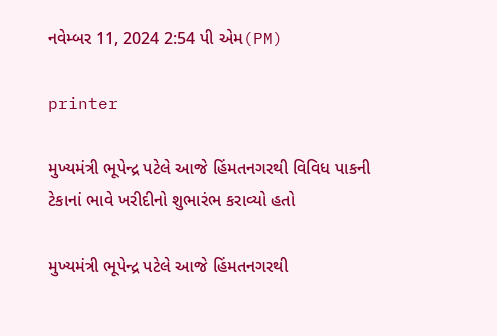નવેમ્બર 11, 2024 2:54 પી એમ(PM)

printer

મુખ્યમંત્રી ભૂપેન્દ્ર પટેલે આજે હિંમતનગરથી વિવિધ પાકની ટેકાનાં ભાવે ખરીદીનો શુભારંભ કરાવ્યો હતો

મુખ્યમંત્રી ભૂપેન્દ્ર પટેલે આજે હિંમતનગરથી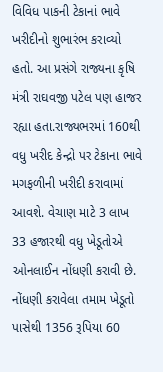વિવિધ પાકની ટેકાનાં ભાવે ખરીદીનો શુભારંભ કરાવ્યો હતો. આ પ્રસંગે રાજ્યના કૃષિ મંત્રી રાઘવજી પટેલ પણ હાજર રહ્યા હતા.રાજ્યભરમાં 160થી વધુ ખરીદ કેન્દ્રો પર ટેકાના ભાવે મગફળીની ખરીદી કરાવામાં આવશે. વેચાણ માટે 3 લાખ 33 હજારથી વધુ ખેડૂતોએ ઓનલાઈન નોંધણી કરાવી છે. નોંધણી કરાવેલા તમામ ખેડૂતો પાસેથી 1356 રૂપિયા 60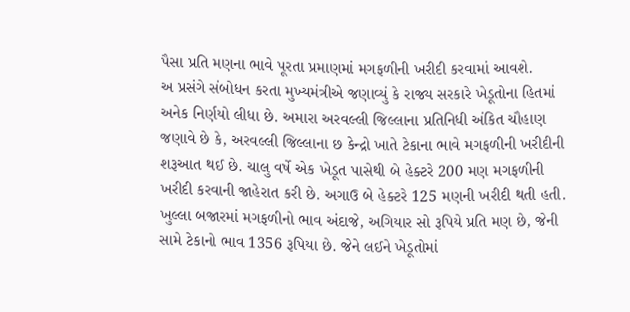પૈસા પ્રતિ મણના ભાવે પૂરતા પ્રમાણમાં મગફળીની ખરીદી કરવામાં આવશે.
અ પ્રસંગે સંબોધન કરતા મુખ્યમંત્રીએ જણાવ્યું કે રાજ્ય સરકારે ખેડૂતોના હિતમાં અનેક નિર્ણયો લીધા છે. અમારા અરવલ્લી જિલ્લાના પ્રતિનિધી અંકિત ચૌહાણ જણાવે છે કે, અરવલ્લી જિલ્લાના છ કેન્દ્રો ખાતે ટેકાના ભાવે મગફળીની ખરીદીની શરૂઆત થઈ છે. ચાલુ વર્ષે એક ખેડૂત પાસેથી બે હેક્ટરે 200 મણ મગફળીની ખરીદી કરવાની જાહેરાત કરી છે. અગાઉ બે હેક્ટરે 125 મણની ખરીદી થતી હતી.  ખુલ્લા બજારમાં મગફળીનો ભાવ અંદાજે, અગિયાર સો રૂપિયે પ્રતિ મણ છે, જેની સામે ટેકાનો ભાવ 1356 રૂપિયા છે. જેને લઈને ખેડૂતોમાં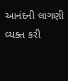આનંદની લાગણી વ્યક્ત કરી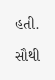હતી.

સૌથી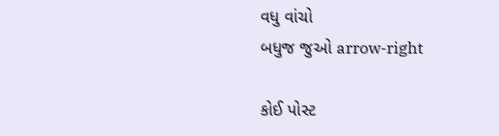વધુ વાંચો
બધુજ જુઓ arrow-right

કોઈ પોસ્ટ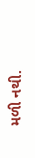મળી નથી.